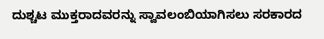ದುಶ್ಚಟ ಮುಕ್ತರಾದವರನ್ನು ಸ್ವಾವಲಂಬಿಯಾಗಿಸಲು ಸರಕಾರದ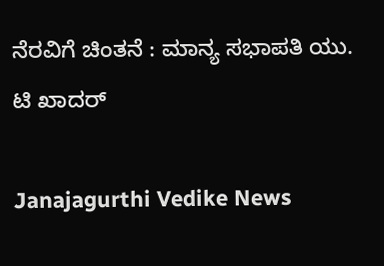ನೆರವಿಗೆ ಚಿಂತನೆ : ಮಾನ್ಯ ಸಭಾಪತಿ ಯು. ಟಿ ಖಾದರ್

Janajagurthi Vedike News